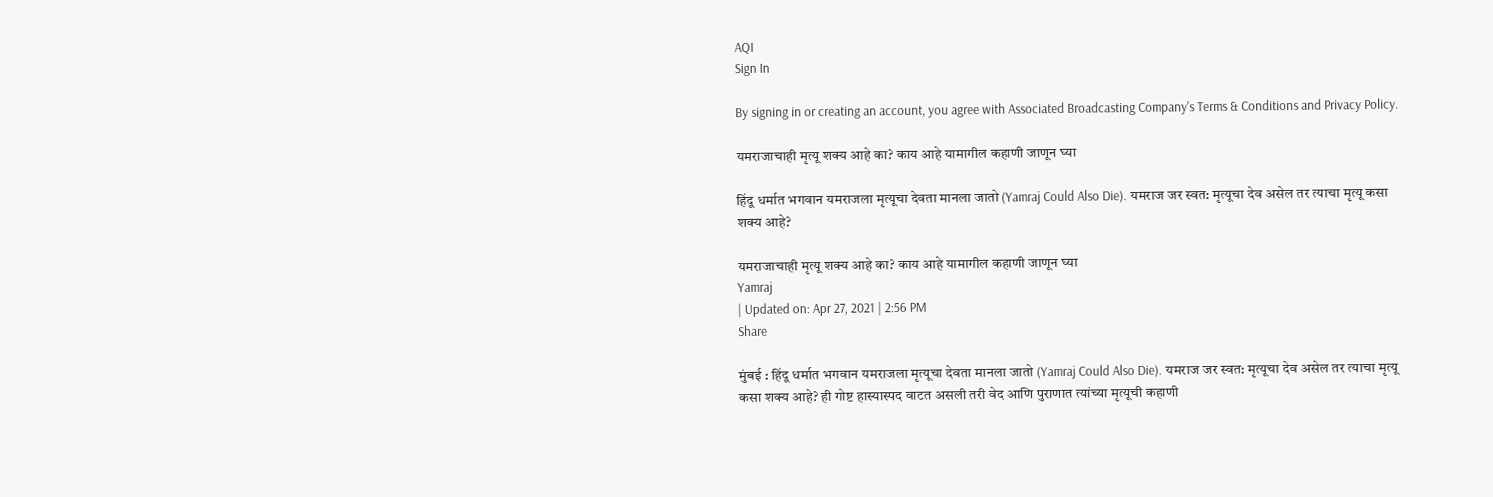AQI
Sign In

By signing in or creating an account, you agree with Associated Broadcasting Company's Terms & Conditions and Privacy Policy.

यमराजाचाही मृत्यू शक्य आहे का? काय आहे यामागील कहाणी जाणून घ्या

हिंदू धर्मात भगवान यमराजला मृत्यूचा देवता मानला जातो (Yamraj Could Also Die). यमराज जर स्वत: मृत्यूचा देव असेल तर त्याचा मृत्यू कसा शक्य आहे?

यमराजाचाही मृत्यू शक्य आहे का? काय आहे यामागील कहाणी जाणून घ्या
Yamraj
| Updated on: Apr 27, 2021 | 2:56 PM
Share

मुंबई : हिंदू धर्मात भगवान यमराजला मृत्यूचा देवता मानला जातो (Yamraj Could Also Die). यमराज जर स्वत: मृत्यूचा देव असेल तर त्याचा मृत्यू कसा शक्य आहे? ही गोष्ट हास्यास्पद वाटत असली तरी वेद आणि पुराणात त्यांच्या मृत्यूची कहाणी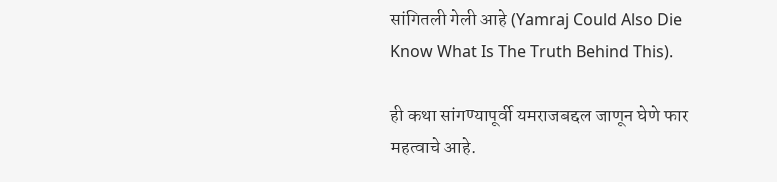सांगितली गेली आहे (Yamraj Could Also Die Know What Is The Truth Behind This).

ही कथा सांगण्यापूर्वी यमराजबद्दल जाणून घेणे फार महत्वाचे आहे.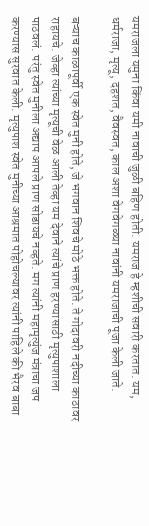यमराजला यमुना किंवा यमी नावाची जुळी बहिण होती. यमराज हे म्हशीची सवारी करतात. यम, धर्मराजा, मृत्यू, दहशत, वैवस्वत, काल अशा वेगवेगळ्या नावांनी यमराजाची पूजा केली जाते.

बऱ्याच काळापूर्वी एक स्वेत मुनी होते, जे भगवान शिवचे मोठे भक्त होते. ते गोदावरी नदीच्या काठावर राहायचे. जेव्हा त्यांच्या मृत्यूची वेळ आली तेव्हा यम देवाने त्यांचे प्राण हरण्यासाठी मृत्युपाशाला पाठवलं. परंतु स्वेत मुनीला अद्याप आपले प्राण सोडायचे नव्हते. मग त्यांनी महामृत्युंज मंत्राचा जप करण्यास सुरवात केली. मृत्युपाश स्वेत मुनीच्या आश्रमात पोहोचल्यावर त्यांनी पाहिले की भैरव बाबा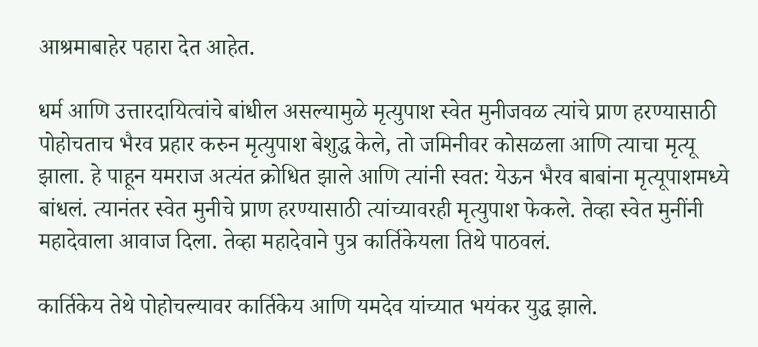आश्रमाबाहेर पहारा देत आहेत.

धर्म आणि उत्तारदायित्वांचे बांधील असल्यामुळे मृत्युपाश स्वेत मुनीजवळ त्यांचे प्राण हरण्यासाठी पोहोचताच भैरव प्रहार करुन मृत्युपाश बेशुद्ध केले, तो जमिनीवर कोसळला आणि त्याचा मृत्यू झाला. हे पाहून यमराज अत्यंत क्रोधित झाले आणि त्यांनी स्वत: येऊन भैरव बाबांना मृत्यूपाशमध्ये बांधलं. त्यानंतर स्वेत मुनीचे प्राण हरण्यासाठी त्यांच्यावरही मृत्युपाश फेकले. तेव्हा स्वेत मुनींनी महादेवाला आवाज दिला. तेव्हा महादेवाने पुत्र कार्तिकेयला तिथे पाठवलं.

कार्तिकेय तेथे पोहोचल्यावर कार्तिकेय आणि यमदेव यांच्यात भयंकर युद्ध झाले.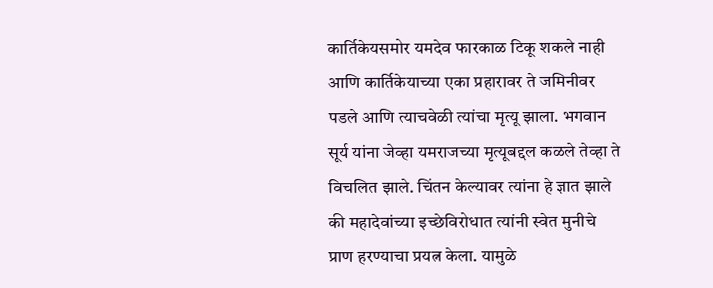कार्तिकेयसमोर यमदेव फारकाळ टिकू शकले नाही आणि कार्तिकेयाच्या एका प्रहारावर ते जमिनीवर पडले आणि त्याचवेळी त्यांचा मृत्यू झाला. भगवान सूर्य यांना जेव्हा यमराजच्या मृत्यूबद्दल कळले तेव्हा ते विचलित झाले. चिंतन केल्यावर त्यांना हे ज्ञात झाले की महादेवांच्या इच्छेविरोधात त्यांनी स्वेत मुनीचे प्राण हरण्याचा प्रयत्न केला. यामुळे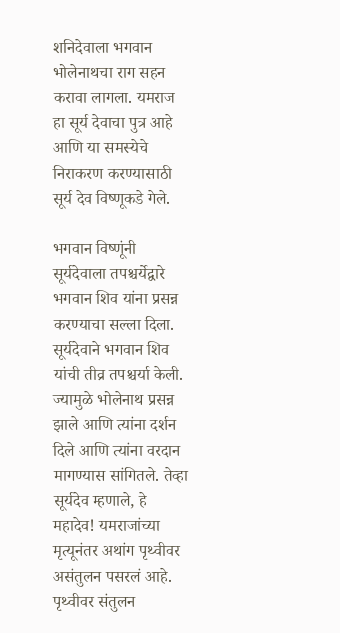शनिदेवाला भगवान भोलेनाथचा राग सहन करावा लागला. यमराज हा सूर्य देवाचा पुत्र आहे आणि या समस्येचे निराकरण करण्यासाठी सूर्य देव विष्णूकडे गेले.

भगवान विष्णूंनी सूर्यदेवाला तपश्चर्येद्वारे भगवान शिव यांना प्रसन्न करण्याचा सल्ला दिला. सूर्यदेवाने भगवान शिव यांची तीव्र तपश्चर्या केली. ज्यामुळे भोलेनाथ प्रसन्न झाले आणि त्यांना दर्शन दिले आणि त्यांना वरदान मागण्यास सांगितले. तेव्हा सूर्यदेव म्हणाले, हे महादेव! यमराजांच्या मृत्यूनंतर अथांग पृथ्वीवर असंतुलन पसरलं आहे. पृथ्वीवर संतुलन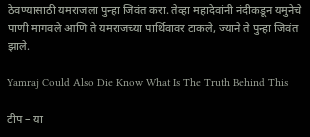ठेवण्यासाठी यमराजला पुन्हा जिवंत करा. तेव्हा महादेवांनी नंदीकडून यमुनेचे पाणी मागवले आणि ते यमराजच्या पार्थिवावर टाकले, ज्याने ते पुन्हा जिवंत झाले.

Yamraj Could Also Die Know What Is The Truth Behind This

टीप – या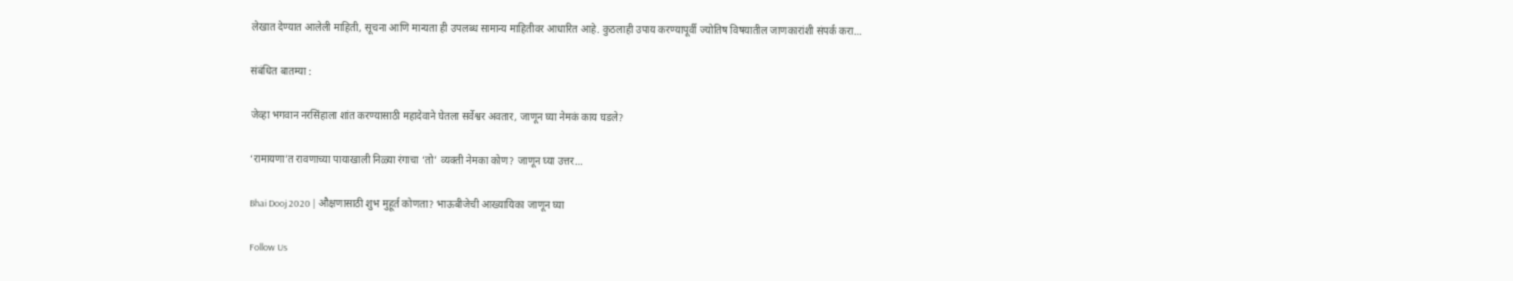लेखात देण्यात आलेली माहिती, सूचना आणि मान्यता ही उपलब्ध सामान्य माहितीवर आधारित आहे. कुठलाही उपाय करण्यापूर्वी ज्योतिष विषयातील जाणकारांशी संपर्क करा…

संबंधित बातम्या :

जेव्हा भगवान नरसिंहाला शांत करण्यासाठी महादेवाने घेतला सर्वेश्वर अवतार, जाणून घ्या नेमकं काय घडले?

‘रामायणा’त रावणाच्या पायाखाली निळ्या रंगाचा ‘तो’ व्यक्ती नेमका कोण? जाणून घ्या उत्तर…

Bhai Dooj 2020 | औक्षणासाठी शुभ मुहूर्त कोणता? भाऊबीजेची आख्यायिका जाणून घ्या

Follow Us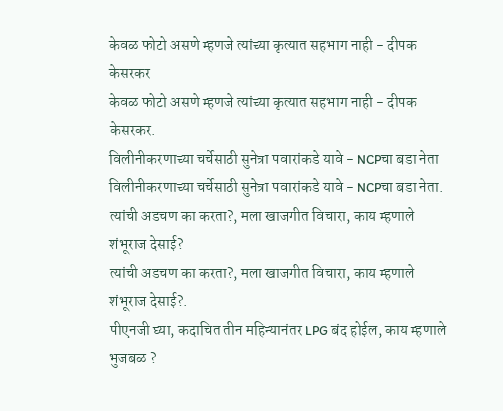केवळ फोटो असणे म्हणजे त्यांच्या कृत्यात सहभाग नाही - दीपक केसरकर
केवळ फोटो असणे म्हणजे त्यांच्या कृत्यात सहभाग नाही - दीपक केसरकर.
विलीनीकरणाच्या चर्चेसाठी सुनेत्रा पवारांकडे यावे - NCPचा बडा नेता
विलीनीकरणाच्या चर्चेसाठी सुनेत्रा पवारांकडे यावे - NCPचा बडा नेता.
त्यांची अडचण का करता?, मला खाजगीत विचारा, काय म्हणाले शंभूराज देसाई?
त्यांची अडचण का करता?, मला खाजगीत विचारा, काय म्हणाले शंभूराज देसाई?.
पीएनजी घ्या, कदाचित तीन महिन्यानंतर LPG बंद होईल, काय म्हणाले भुजबळ ?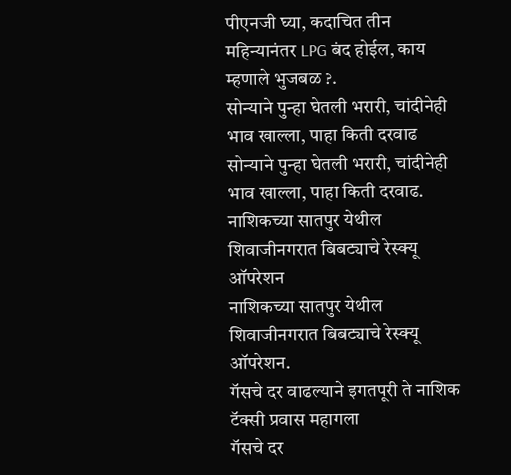पीएनजी घ्या, कदाचित तीन महिन्यानंतर LPG बंद होईल, काय म्हणाले भुजबळ ?.
सोन्याने पुन्हा घेतली भरारी, चांदीनेही भाव खाल्ला, पाहा किती दरवाढ
सोन्याने पुन्हा घेतली भरारी, चांदीनेही भाव खाल्ला, पाहा किती दरवाढ.
नाशिकच्या सातपुर येथील शिवाजीनगरात बिबट्याचे रेस्क्यू ऑपरेशन
नाशिकच्या सातपुर येथील शिवाजीनगरात बिबट्याचे रेस्क्यू ऑपरेशन.
गॅसचे दर वाढल्याने इगतपूरी ते नाशिक टॅक्सी प्रवास महागला
गॅसचे दर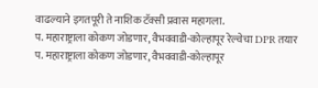वाढल्याने इगतपूरी ते नाशिक टॅक्सी प्रवास महागला.
प. महाराष्ट्राला कोकण जोडणार, वैभववाडी-कोल्हापूर रेल्वेचा DPR तयार
प. महाराष्ट्राला कोकण जोडणार, वैभववाडी-कोल्हापूर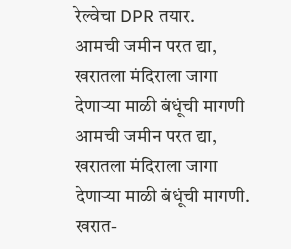रेल्वेचा DPR तयार.
आमची जमीन परत द्या, खरातला मंदिराला जागा देणाऱ्या माळी बंधूंची मागणी
आमची जमीन परत द्या, खरातला मंदिराला जागा देणाऱ्या माळी बंधूंची मागणी.
खरात-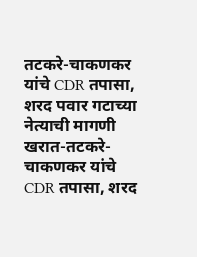तटकरे-चाकणकर यांचे CDR तपासा, शरद पवार गटाच्या नेत्याची मागणी
खरात-तटकरे-चाकणकर यांचे CDR तपासा, शरद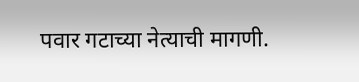पवार गटाच्या नेत्याची मागणी.